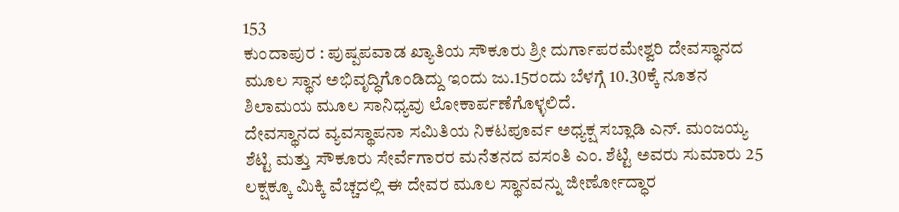153
ಕುಂದಾಪುರ : ಪುಷ್ಪಪವಾಡ ಖ್ಯಾತಿಯ ಸೌಕೂರು ಶ್ರೀ ದುರ್ಗಾಪರಮೇಶ್ವರಿ ದೇವಸ್ಥಾನದ ಮೂಲ ಸ್ಥಾನ ಅಭಿವೃದ್ಧಿಗೊಂಡಿದ್ದು ಇಂದು ಜು.15ರಂದು ಬೆಳಗ್ಗೆ 10.30ಕ್ಕೆ ನೂತನ ಶಿಲಾಮಯ ಮೂಲ ಸಾನಿಧ್ಯವು ಲೋಕಾರ್ಪಣೆಗೊಳ್ಳಲಿದೆ.
ದೇವಸ್ಥಾನದ ವ್ಯವಸ್ಥಾಪನಾ ಸಮಿತಿಯ ನಿಕಟಪೂರ್ವ ಅಧ್ಯಕ್ಷ ಸಬ್ಲಾಡಿ ಎನ್. ಮಂಜಯ್ಯ ಶೆಟ್ಟಿ ಮತ್ತು ಸೌಕೂರು ಸೇರ್ವೆಗಾರರ ಮನೆತನದ ವಸಂತಿ ಎಂ. ಶೆಟ್ಟಿ ಅವರು ಸುಮಾರು 25 ಲಕ್ಷಕ್ಕೂ ಮಿಕ್ಕಿ ವೆಚ್ಚದಲ್ಲಿ ಈ ದೇವರ ಮೂಲ ಸ್ಥಾನವನ್ನು ಜೀರ್ಣೋದ್ಧಾರ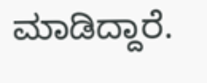ಮಾಡಿದ್ದಾರೆ.